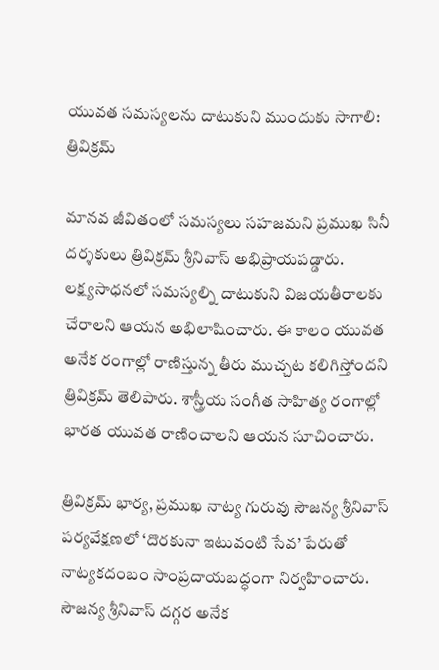యువత సమస్యలను దాటుకుని ముందుకు సాగాలి: త్రివిక్రమ్

మానవ జీవితంలో సమస్యలు సహజమని ప్రముఖ సినీ దర్శకులు త్రివిక్రమ్ శ్రీనివాస్ అభిప్రాయపడ్డారు. లక్ష్యసాధనలో సమస్యల్ని దాటుకుని విజయతీరాలకు చేరాలని ఆయన అభిలాషించారు. ఈ కాలం యువత అనేక రంగాల్లో రాణిస్తున్న తీరు ముచ్చట కలిగిస్తోందని త్రివిక్రమ్ తెలిపారు. శాస్త్రీయ సంగీత సాహిత్య రంగాల్లో భారత యువత రాణించాలని ఆయన సూచించారు.

త్రివిక్రమ్ భార్య, ప్రముఖ నాట్య గురువు సౌజన్య శ్రీనివాస్ పర్యవేక్షణలో ‘దొరకునా ఇటువంటి సేవ’ పేరుతో నాట్యకదంబం సాంప్రదాయబద్ధంగా నిర్వహించారు. సౌజన్య శ్రీనివాస్ దగ్గర అనేక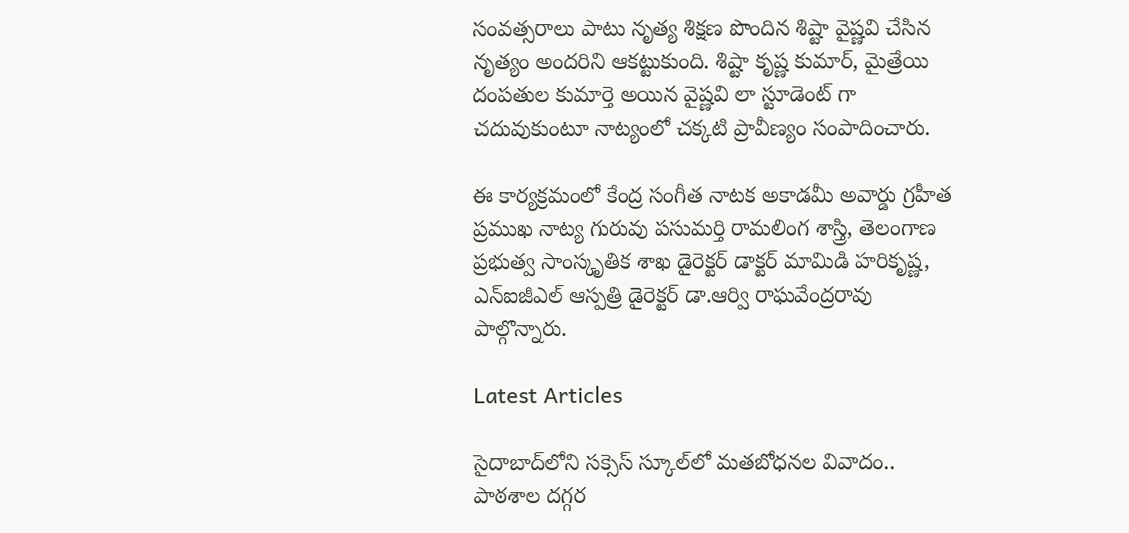సంవత్సరాలు పాటు నృత్య శిక్షణ పొందిన శిష్టా వైష్ణవి చేసిన నృత్యం అందరిని ఆకట్టుకుంది. శిష్టా కృష్ణ కుమార్, మైత్రేయి దంపతుల కుమార్తె అయిన వైష్ణవి లా స్టూడెంట్ గా చదువుకుంటూ నాట్యంలో చక్కటి ప్రావీణ్యం సంపాదించారు.

ఈ కార్యక్రమంలో కేంద్ర సంగీత నాటక అకాడమీ అవార్డు గ్రహీత ప్రముఖ నాట్య గురువు పసుమర్తి రామలింగ శాస్త్రి, తెలంగాణ ప్రభుత్వ సాంస్కృతిక శాఖ డైరెక్టర్ డాక్టర్ మామిడి హరికృష్ణ, ఎన్ఐజీఎల్ ఆస్పత్రి డైరెక్టర్ డా.ఆర్వి రాఘవేంద్రరావు పాల్గొన్నారు.

Latest Articles

సైదాబాద్‌లోని సక్సెస్‌ స్కూల్‌లో మతబోధనల వివాదం.. పాఠశాల దగ్గర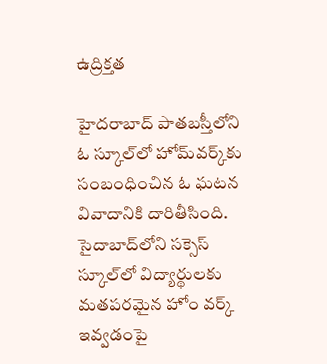ఉద్రిక్తత

హైదరాబాద్‌ పాతబస్తీలోని ఓ స్కూల్‌లో హోమ్‌వర్క్‌కు సంబంధించిన ఓ ఘటన వివాదానికి దారితీసింది. సైదాబాద్‌లోని సక్సెస్‌ స్కూల్‌లో విద్యార్థులకు మతపరమైన హోం వర్క్‌ ఇవ్వడంపై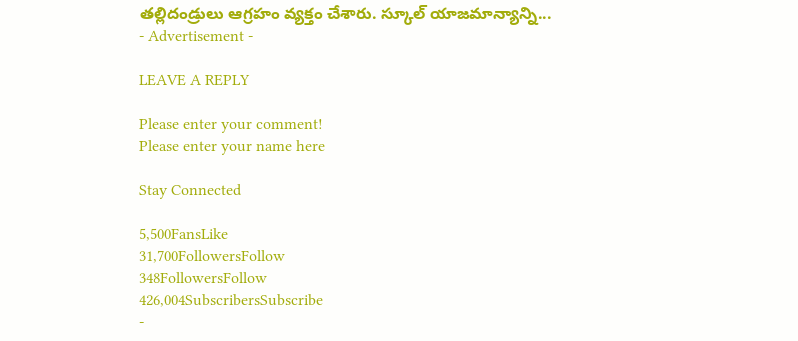తల్లిదండ్రులు ఆగ్రహం వ్యక్తం చేశారు. స్కూల్‌ యాజమాన్యాన్ని...
- Advertisement -

LEAVE A REPLY

Please enter your comment!
Please enter your name here

Stay Connected

5,500FansLike
31,700FollowersFollow
348FollowersFollow
426,004SubscribersSubscribe
-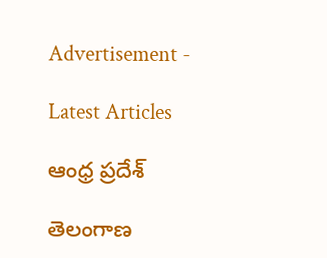Advertisement -

Latest Articles

ఆంధ్ర ప్రదేశ్

తెలంగాణ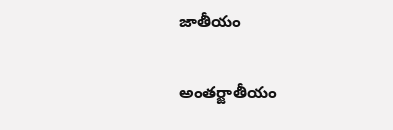జాతీయం

అంతర్జాతీయం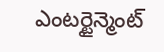ఎంటర్టైన్మెంట్